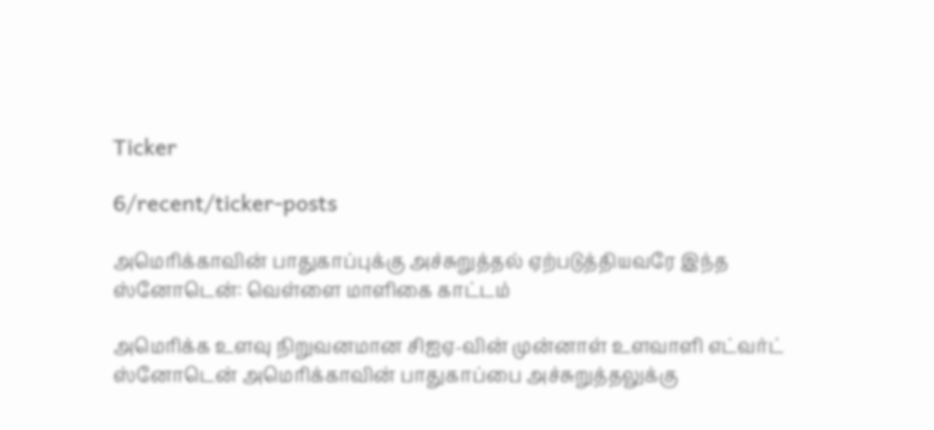Ticker

6/recent/ticker-posts

அமெரிக்காவின் பாதுகாப்புக்கு அச்சுறுத்தல் ஏற்படுத்தியவரே இந்த ஸ்னோடென்: வெள்ளை மாளிகை காட்டம்

அமெரிக்க உளவு நிறுவனமான சிஐஏ-வின் முன்னாள் உளவாளி எட்வர்ட் ஸ்னோடென் அமெரிக்காவின் பாதுகாப்பை அச்சுறுத்தலுக்கு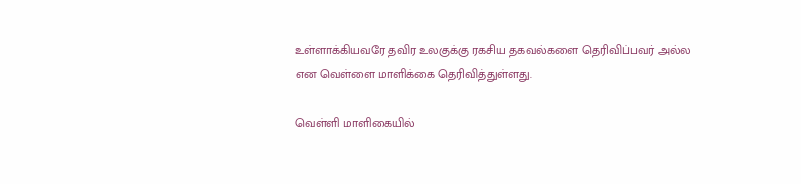உள்ளாக்கியவரே தவிர உலகுக்கு ரகசிய தகவல்களை தெரிவிப்பவர் அல்ல என வெள்ளை மாளிக்கை தெரிவித்துள்ளது.

வெள்ளி மாளிகையில்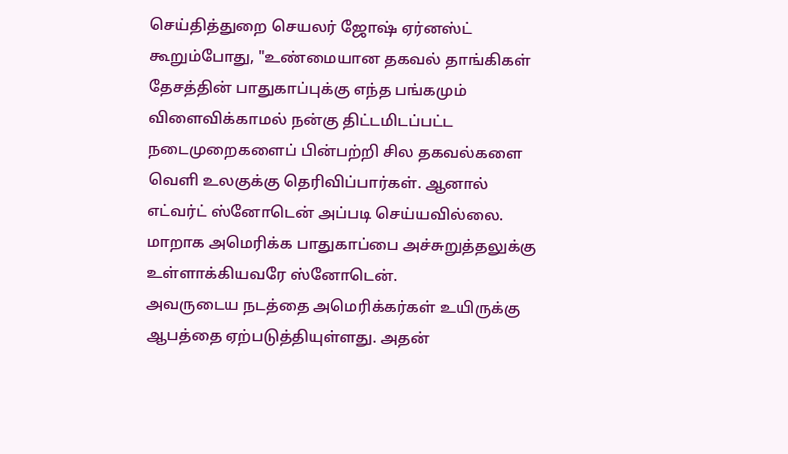செய்தித்துறை செயலர் ஜோஷ் ஏர்னஸ்ட் கூறும்போது, "உண்மையான தகவல் தாங்கிகள் தேசத்தின் பாதுகாப்புக்கு எந்த பங்கமும் விளைவிக்காமல் நன்கு திட்டமிடப்பட்ட நடைமுறைகளைப் பின்பற்றி சில தகவல்களை வெளி உலகுக்கு தெரிவிப்பார்கள். ஆனால் எட்வர்ட் ஸ்னோடென் அப்படி செய்யவில்லை. மாறாக அமெரிக்க பாதுகாப்பை அச்சுறுத்தலுக்கு உள்ளாக்கியவரே ஸ்னோடென்.
அவருடைய நடத்தை அமெரிக்கர்கள் உயிருக்கு ஆபத்தை ஏற்படுத்தியுள்ளது. அதன்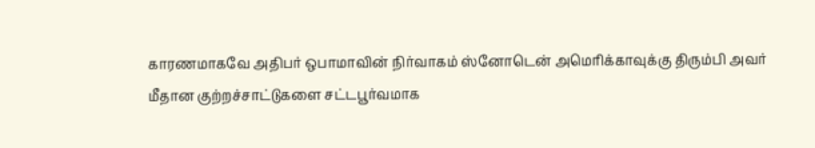காரணமாகவே அதிபர் ஒபாமாவின் நிர்வாகம் ஸ்னோடென் அமெரிக்காவுக்கு திரும்பி அவர் மீதான குற்றச்சாட்டுகளை சட்டபூர்வமாக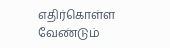எதிர்கொள்ள வேண்டும்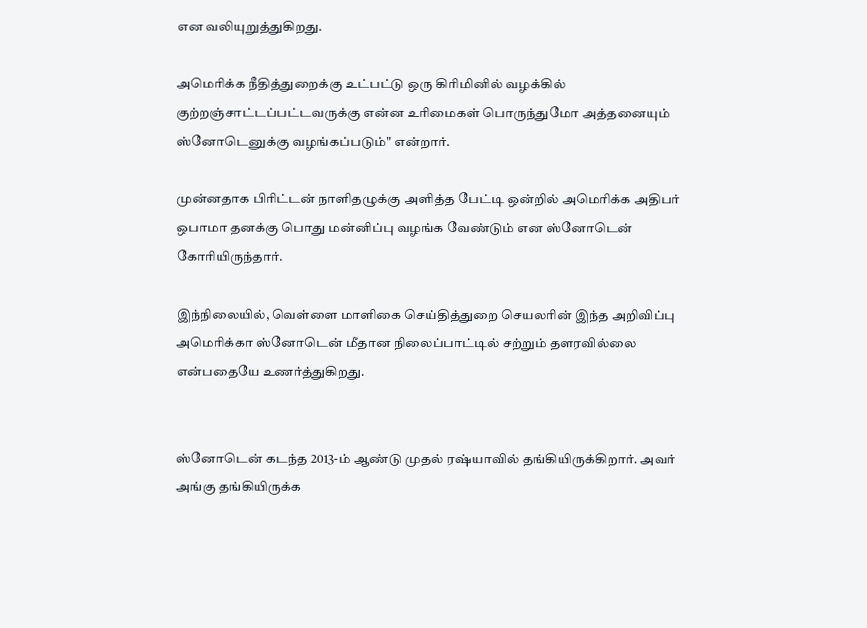என வலியுறுத்துகிறது.

அமெரிக்க நீதித்துறைக்கு உட்பட்டு ஒரு கிரிமினில் வழக்கில் குற்றஞ்சாட்டப்பட்டவருக்கு என்ன உரிமைகள் பொருந்துமோ அத்தனையும் ஸ்னோடெனுக்கு வழங்கப்படும்" என்றார்.

முன்னதாக பிரிட்டன் நாளிதழுக்கு அளித்த பேட்டி ஒன்றில் அமெரிக்க அதிபர் ஒபாமா தனக்கு பொது மன்னிப்பு வழங்க வேண்டும் என ஸ்னோடென் கோரியிருந்தார்.

இந்நிலையில், வெள்ளை மாளிகை செய்தித்துறை செயலரின் இந்த அறிவிப்பு அமெரிக்கா ஸ்னோடென் மீதான நிலைப்பாட்டில் சற்றும் தளரவில்லை என்பதையே உணர்த்துகிறது.


ஸ்னோடென் கடந்த 2013-ம் ஆண்டு முதல் ரஷ்யாவில் தங்கியிருக்கிறார். அவர் அங்கு தங்கியிருக்க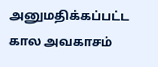அனுமதிக்கப்பட்ட கால அவகாசம்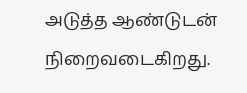அடுத்த ஆண்டுடன் நிறைவடைகிறது.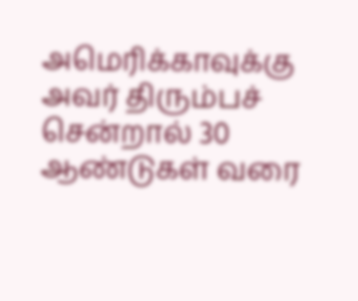அமெரிக்காவுக்கு அவர் திரும்பச் சென்றால் 30 ஆண்டுகள் வரை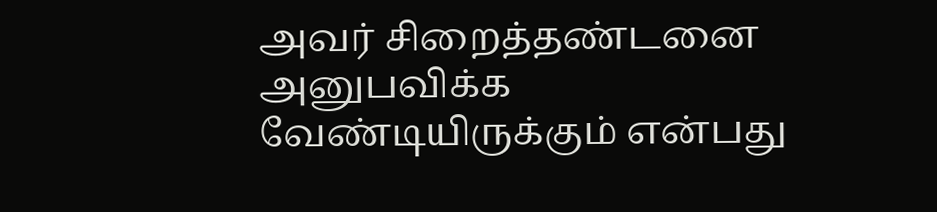அவர் சிறைத்தண்டனை அனுபவிக்க வேண்டியிருக்கும் என்பது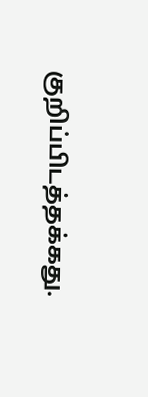குறிப்பிடத்தக்கது.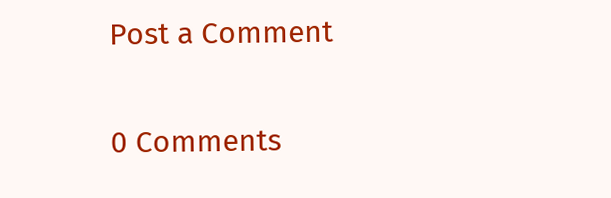Post a Comment

0 Comments